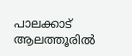പാലക്കാട് ആലത്തൂരിൽ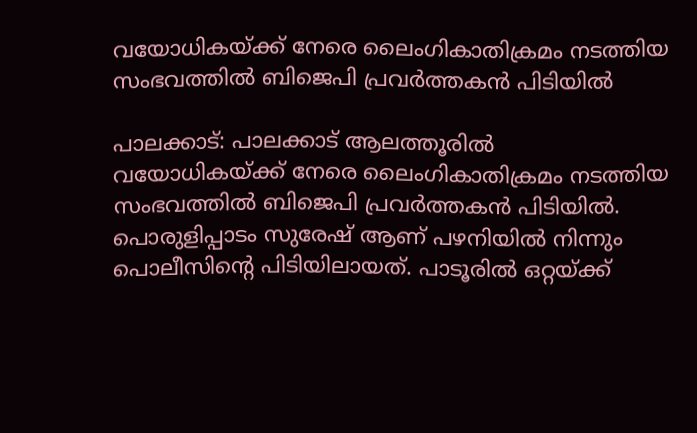വയോധികയ്ക്ക് നേരെ ലൈംഗികാതിക്രമം നടത്തിയ സംഭവത്തിൽ ബിജെപി പ്രവർത്തകൻ പിടിയിൽ

പാലക്കാട്: പാലക്കാട് ആലത്തൂരിൽ വയോധികയ്ക്ക് നേരെ ലൈംഗികാതിക്രമം നടത്തിയ സംഭവത്തിൽ ബിജെപി പ്രവർത്തകൻ പിടിയിൽ. പൊരുളിപ്പാടം സുരേഷ് ആണ് പഴനിയിൽ നിന്നും പൊലീസിന്റെ പിടിയിലായത്. പാടൂരിൽ ഒറ്റയ്ക്ക്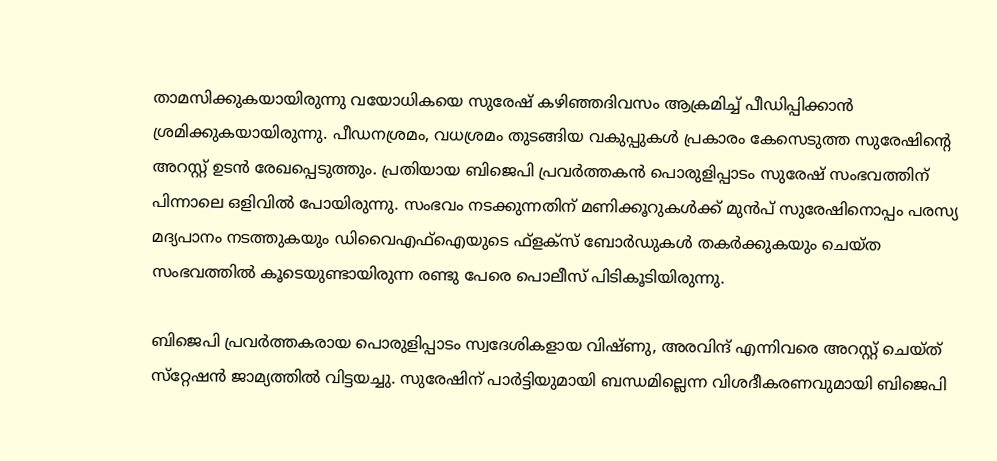താമസിക്കുകയായിരുന്നു വയോധികയെ സുരേഷ് കഴിഞ്ഞദിവസം ആക്രമിച്ച് പീഡിപ്പിക്കാൻ ശ്രമിക്കുകയായിരുന്നു. പീഡനശ്രമം, വധശ്രമം തുടങ്ങിയ വകുപ്പുകൾ പ്രകാരം കേസെടുത്ത സുരേഷിൻ്റെ അറസ്റ്റ് ഉടൻ രേഖപ്പെടുത്തും. പ്രതിയായ ബിജെപി പ്രവർത്തകൻ പൊരുളിപ്പാടം സുരേഷ് സംഭവത്തിന് പിന്നാലെ ഒളിവിൽ പോയിരുന്നു. സംഭവം നടക്കുന്നതിന് മണിക്കൂറുകൾക്ക് മുൻപ്‍ സുരേഷിനൊപ്പം പരസ്യ മദ്യപാനം നടത്തുകയും ഡിവൈഎഫ്ഐയുടെ ഫ്‌ളക്‌സ് ബോർഡുകൾ തകർക്കുകയും ചെയ്ത സംഭവത്തിൽ കൂടെയുണ്ടായിരുന്ന രണ്ടു പേരെ പൊലീസ് പിടികൂടിയിരുന്നു.

ബിജെപി പ്രവർത്തകരായ പൊരുളിപ്പാടം സ്വദേശികളായ വിഷ്ണു, അരവിന്ദ് എന്നിവരെ അറസ്റ്റ് ചെയ്ത് സ്‌റ്റേഷൻ ജാമ്യത്തിൽ വിട്ടയച്ചു. സുരേഷിന് പാർട്ടിയുമായി ബന്ധമില്ലെന്ന വിശദീകരണവുമായി ബിജെപി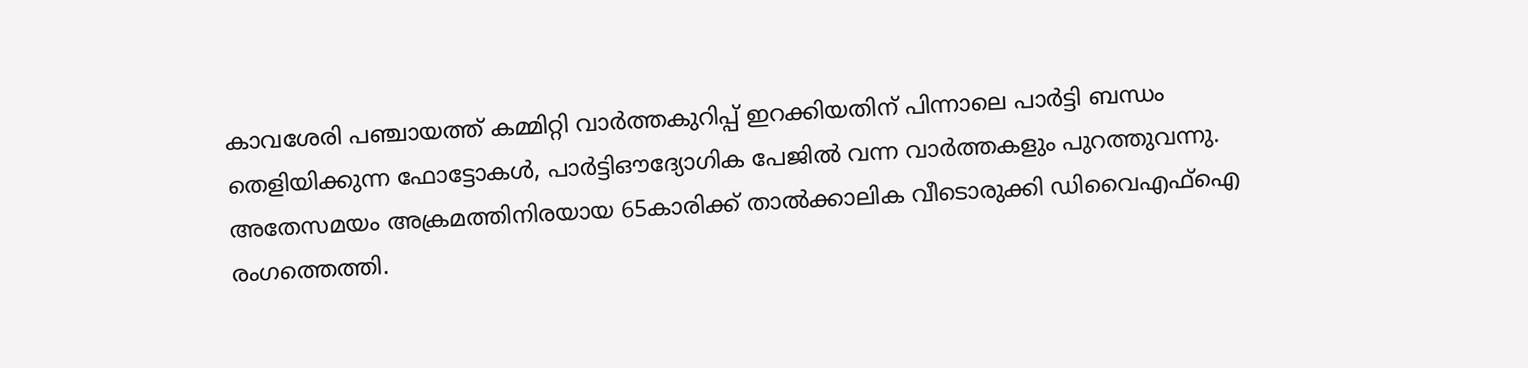കാവശേരി പഞ്ചായത്ത് കമ്മിറ്റി വാർത്തകുറിപ്പ് ഇറക്കിയതിന് പിന്നാലെ പാർട്ടി ബന്ധം തെളിയിക്കുന്ന ഫോട്ടോകൾ, പാർട്ടിഔദ്യോഗിക പേജിൽ വന്ന വാർത്തകളും പുറത്തുവന്നു. അതേസമയം അക്രമത്തിനിരയായ 65കാരിക്ക് താൽക്കാലിക വീടൊരുക്കി ഡിവൈഎഫ്ഐ രംഗത്തെത്തി.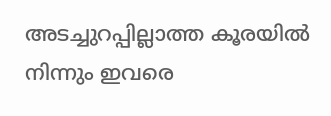അടച്ചുറപ്പില്ലാത്ത കൂരയിൽ നിന്നും ഇവരെ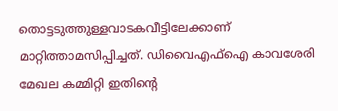തൊട്ടടുത്തുള്ളവാടകവീട്ടിലേക്കാണ് മാറ്റിത്താമസിപ്പിച്ചത്. ഡിവൈഎഫ്ഐ കാവശേരി മേഖല കമ്മിറ്റി ഇതിൻ്റെ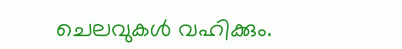ചെലവുകൾ വഹിക്കും.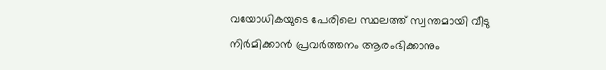വയോധികയുടെ പേരിലെ സ്ഥലത്ത് സ്വന്തമായി വീടു നിർമിക്കാൻ പ്രവർത്തനം ആരംഭിക്കാനും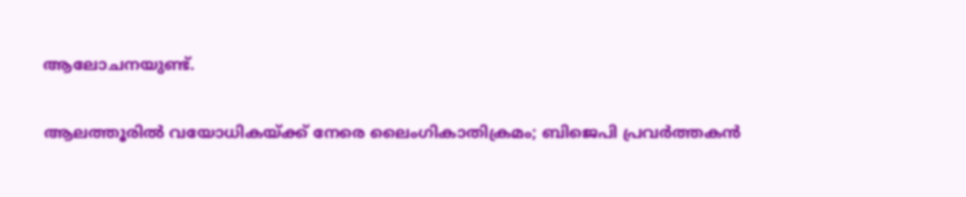ആലോചനയുണ്ട്.

ആലത്തൂരിൽ വയോധികയ്ക്ക് നേരെ ലൈംഗികാതിക്രമം; ബിജെപി പ്രവർത്തകൻ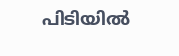പിടിയിൽ